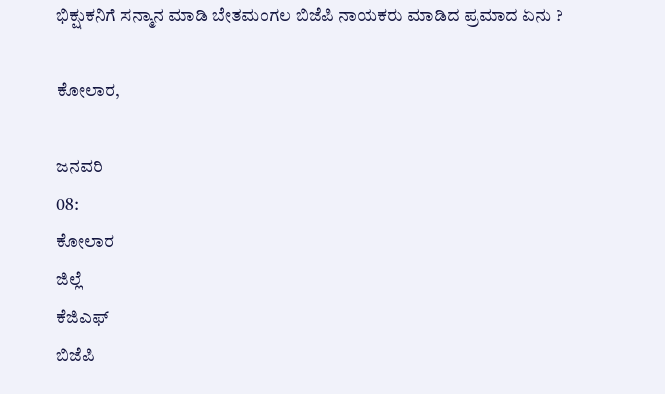ಭಿಕ್ಷುಕನಿಗೆ ಸನ್ಮಾನ ಮಾಡಿ ಬೇತಮಂಗಲ ಬಿಜೆಪಿ ನಾಯಕರು ಮಾಡಿದ ಪ್ರಮಾದ ಏನು ?

ಕೋಲಾರ,

ಜನವರಿ
08:
ಕೋಲಾರ
ಜಿಲ್ಲೆ
ಕೆಜಿಎಫ್
ಬಿಜೆಪಿ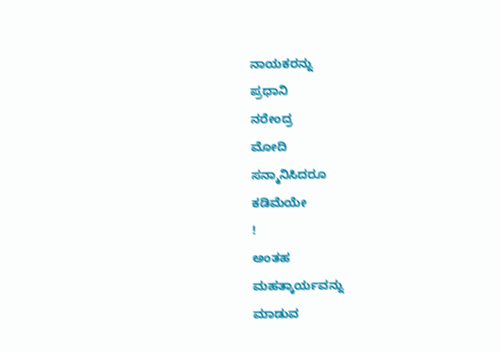ನಾಯಕರನ್ನು
ಪ್ರಧಾನಿ
ನರೇಂದ್ರ
ಮೋದಿ
ಸನ್ಮಾನಿಸಿದರೂ
ಕಡಿಮೆಯೇ
!
ಅಂತಹ
ಮಹತ್ಕಾರ್ಯವನ್ನು
ಮಾಡುವ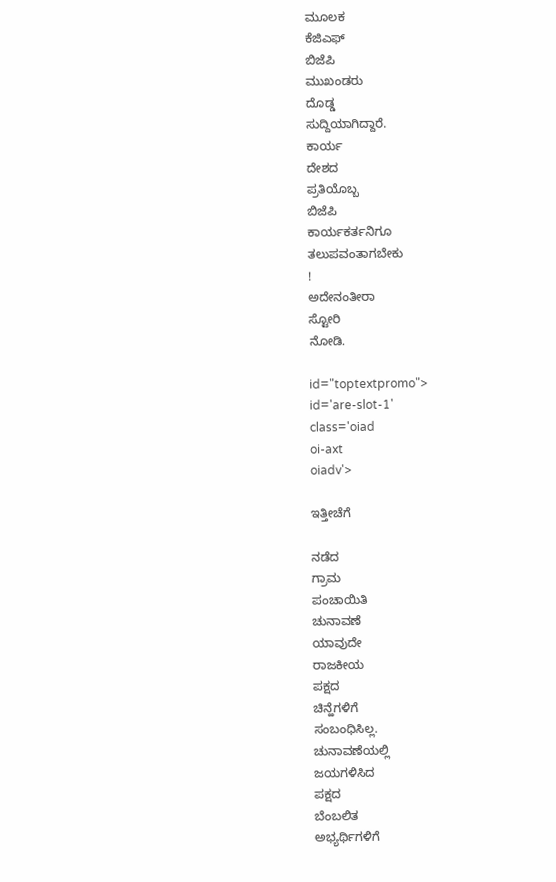ಮೂಲಕ
ಕೆಜಿಎಫ್
ಬಿಜೆಪಿ
ಮುಖಂಡರು
ದೊಡ್ಡ
ಸುದ್ದಿಯಾಗಿದ್ದಾರೆ.
ಕಾರ್ಯ
ದೇಶದ
ಪ್ರತಿಯೊಬ್ಬ
ಬಿಜೆಪಿ
ಕಾರ್ಯಕರ್ತನಿಗೂ
ತಲುಪವಂತಾಗಬೇಕು
!
ಅದೇನಂತೀರಾ
ಸ್ಟೋರಿ
ನೋಡಿ.

id="toptextpromo">
id='are-slot-1'
class='oiad
oi-axt
oiadv'>

ಇತ್ತೀಚೆಗೆ

ನಡೆದ
ಗ್ರಾಮ
ಪಂಚಾಯಿತಿ
ಚುನಾವಣೆ
ಯಾವುದೇ
ರಾಜಕೀಯ
ಪಕ್ಷದ
ಚಿನ್ಹೆಗಳಿಗೆ
ಸಂಬಂಧಿಸಿಲ್ಲ.
ಚುನಾವಣೆಯಲ್ಲಿ
ಜಯಗಳಿಸಿದ
ಪಕ್ಷದ
ಬೆಂಬಲಿತ
ಅಭ್ಯರ್ಥಿಗಳಿಗೆ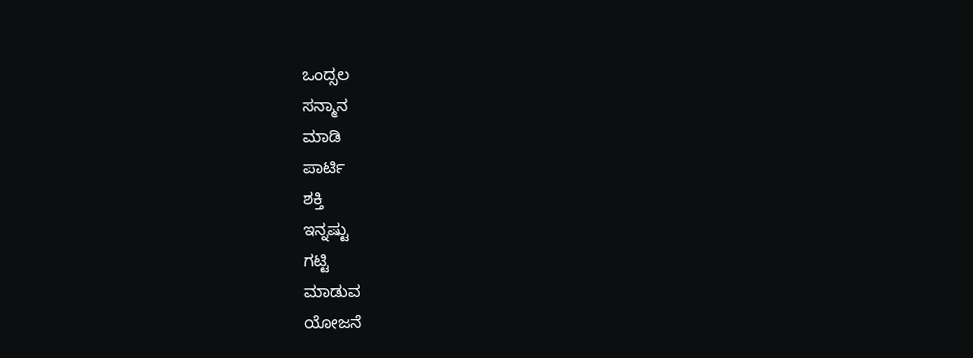ಒಂದ್ಸಲ
ಸನ್ಮಾನ
ಮಾಡಿ
ಪಾರ್ಟಿ
ಶಕ್ತಿ
ಇನ್ನಷ್ಟು
ಗಟ್ಟಿ
ಮಾಡುವ
ಯೋಜನೆ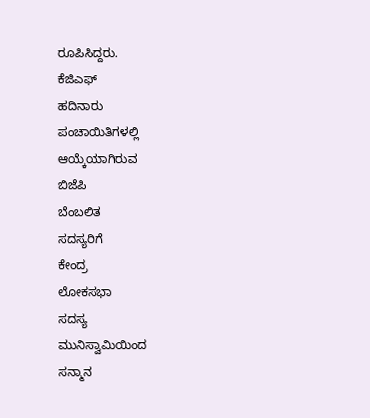ರೂಪಿಸಿದ್ದರು.
ಕೆಜಿಎಫ್
ಹದಿನಾರು
ಪಂಚಾಯಿತಿಗಳಲ್ಲಿ
ಆಯ್ಕೆಯಾಗಿರುವ
ಬಿಜೆಪಿ
ಬೆಂಬಲಿತ
ಸದಸ್ಯರಿಗೆ
ಕೇಂದ್ರ
ಲೋಕಸಭಾ
ಸದಸ್ಯ
ಮುನಿಸ್ವಾಮಿಯಿಂದ
ಸನ್ಮಾನ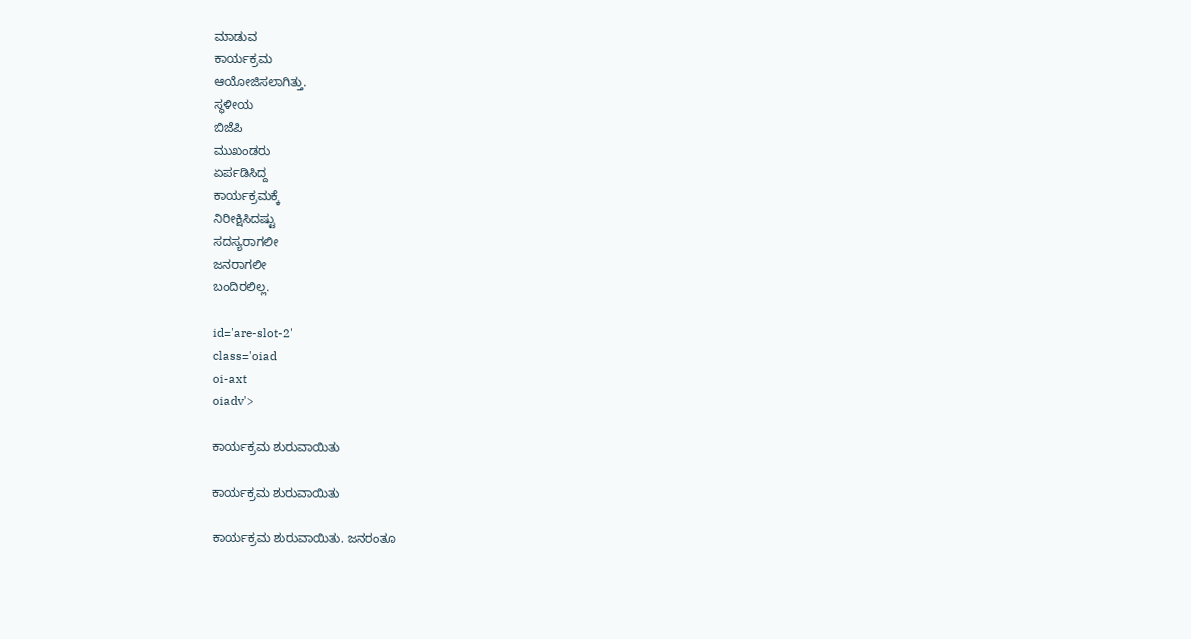ಮಾಡುವ
ಕಾರ್ಯಕ್ರಮ
ಆಯೋಜಿಸಲಾಗಿತ್ತು.
ಸ್ಥಳೀಯ
ಬಿಜೆಪಿ
ಮುಖಂಡರು
ಏರ್ಪಡಿಸಿದ್ದ
ಕಾರ್ಯಕ್ರಮಕ್ಕೆ
ನಿರೀಕ್ಷಿಸಿದಷ್ಟು
ಸದಸ್ಯರಾಗಲೀ
ಜನರಾಗಲೀ
ಬಂದಿರಲಿಲ್ಲ.

id='are-slot-2'
class='oiad
oi-axt
oiadv'>

ಕಾರ್ಯಕ್ರಮ ಶುರುವಾಯಿತು

ಕಾರ್ಯಕ್ರಮ ಶುರುವಾಯಿತು

ಕಾರ್ಯಕ್ರಮ ಶುರುವಾಯಿತು. ಜನರಂತೂ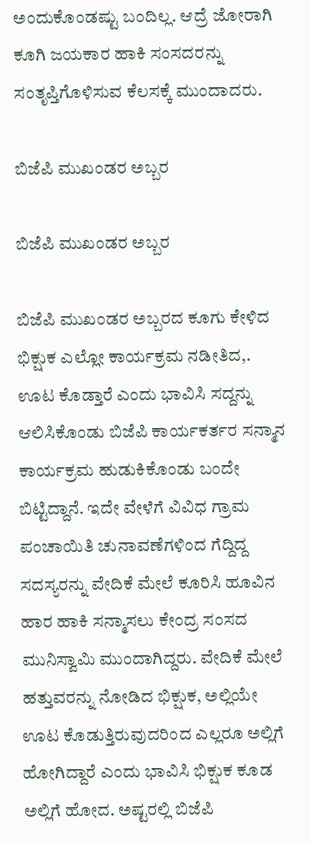ಅಂದುಕೊಂಡಷ್ಟು ಬಂದಿಲ್ಲ. ಆದ್ರೆ ಜೋರಾಗಿ ಕೂಗಿ ಜಯಕಾರ ಹಾಕಿ ಸಂಸದರನ್ನು ಸಂತೃಪ್ತಿಗೊಳಿಸುವ ಕೆಲಸಕ್ಕೆ ಮುಂದಾದರು.

ಬಿಜೆಪಿ ಮುಖಂಡರ ಅಬ್ಬರ

ಬಿಜೆಪಿ ಮುಖಂಡರ ಅಬ್ಬರ

ಬಿಜೆಪಿ ಮುಖಂಡರ ಅಬ್ಬರದ ಕೂಗು ಕೇಳಿದ ಭಿಕ್ಷುಕ ಎಲ್ಲೋ ಕಾರ್ಯಕ್ರಮ ನಡೀತಿದ,. ಊಟ ಕೊಡ್ತಾರೆ ಎಂದು ಭಾವಿಸಿ ಸದ್ದನ್ನು ಆಲಿಸಿಕೊಂಡು ಬಿಜೆಪಿ ಕಾರ್ಯಕರ್ತರ ಸನ್ಮಾನ ಕಾರ್ಯಕ್ರಮ ಹುಡುಕಿಕೊಂಡು ಬಂದೇ ಬಿಟ್ಟಿದ್ದಾನೆ. ಇದೇ ವೇಳೆಗೆ ವಿವಿಧ ಗ್ರಾಮ ಪಂಚಾಯಿತಿ ಚುನಾವಣೆಗಳಿಂದ ಗೆದ್ದಿದ್ದ ಸದಸ್ಯರನ್ನು ವೇದಿಕೆ ಮೇಲೆ ಕೂರಿಸಿ ಹೂವಿನ ಹಾರ ಹಾಕಿ ಸನ್ಮಾಸಲು ಕೇಂದ್ರ ಸಂಸದ ಮುನಿಸ್ವಾಮಿ ಮುಂದಾಗಿದ್ದರು. ವೇದಿಕೆ ಮೇಲೆ ಹತ್ತುವರನ್ನು ನೋಡಿದ ಭಿಕ್ಷುಕ, ಅಲ್ಲಿಯೇ ಊಟ ಕೊಡುತ್ತಿರುವುದರಿಂದ ಎಲ್ಲರೂ ಅಲ್ಲಿಗೆ ಹೋಗಿದ್ದಾರೆ ಎಂದು ಭಾವಿಸಿ ಭಿಕ್ಷುಕ ಕೂಡ ಅಲ್ಲಿಗೆ ಹೋದ. ಅಷ್ಟರಲ್ಲಿ ಬಿಜೆಪಿ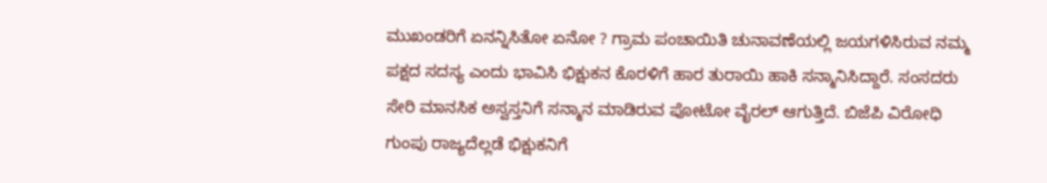ಮುಖಂಡರಿಗೆ ಏನನ್ನಿಸಿತೋ ಏನೋ ? ಗ್ರಾಮ ಪಂಚಾಯಿತಿ ಚುನಾವಣೆಯಲ್ಲಿ ಜಯಗಳಿಸಿರುವ ನಮ್ಮ ಪಕ್ಷದ ಸದಸ್ಯ ಎಂದು ಭಾವಿಸಿ ಭಿಕ್ಷುಕನ ಕೊರಳಿಗೆ ಹಾರ ತುರಾಯಿ ಹಾಕಿ ಸನ್ಮಾನಿಸಿದ್ದಾರೆ. ಸಂಸದರು ಸೇರಿ ಮಾನಸಿಕ ಅಸ್ವಸ್ತನಿಗೆ ಸನ್ಮಾನ ಮಾಡಿರುವ ಪೋಟೋ ವೈರಲ್ ಆಗುತ್ತಿದೆ. ಬಿಜೆಪಿ ವಿರೋಧಿ ಗುಂಪು ರಾಜ್ಯದೆಲ್ಲಡೆ ಭಿಕ್ಷುಕನಿಗೆ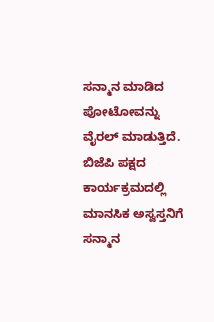ಸನ್ಮಾನ ಮಾಡಿದ ಪೋಟೋವನ್ನು ವೈರಲ್ ಮಾಡುತ್ತಿದೆ. ಬಿಜೆಪಿ ಪಕ್ಷದ ಕಾರ್ಯಕ್ರಮದಲ್ಲಿ ಮಾನಸಿಕ ಅಸ್ವಸ್ತನಿಗೆ ಸನ್ಮಾನ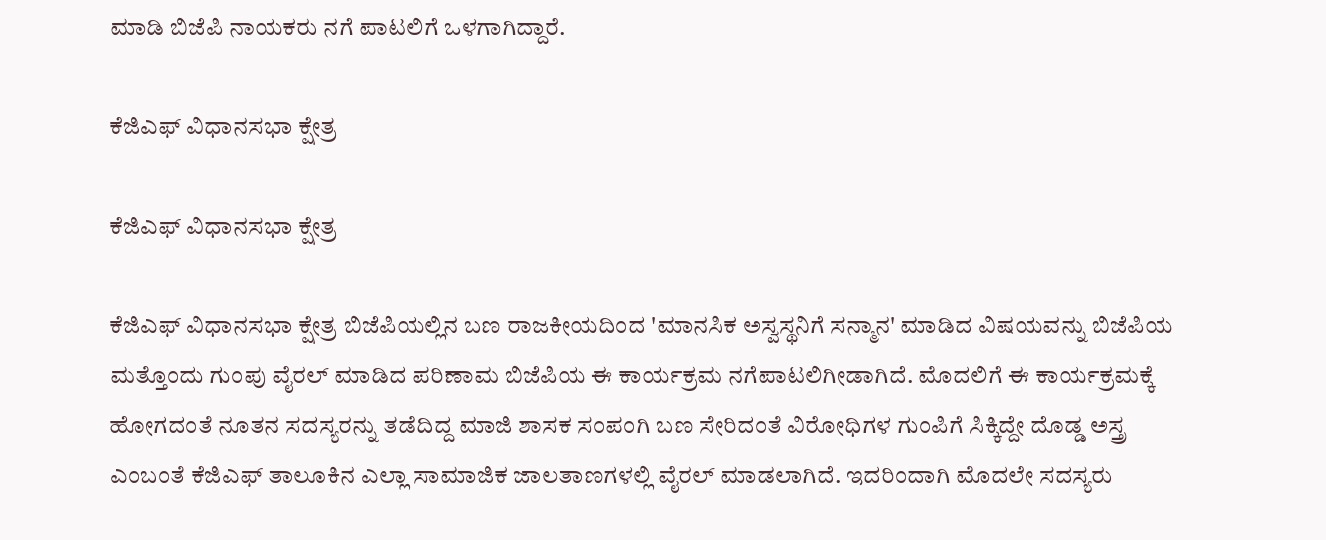ಮಾಡಿ ಬಿಜೆಪಿ ನಾಯಕರು ನಗೆ ಪಾಟಲಿಗೆ ಒಳಗಾಗಿದ್ದಾರೆ.

ಕೆಜಿಎಫ್ ವಿಧಾನಸಭಾ ಕ್ಷೇತ್ರ

ಕೆಜಿಎಫ್ ವಿಧಾನಸಭಾ ಕ್ಷೇತ್ರ

ಕೆಜಿಎಫ್ ವಿಧಾನಸಭಾ ಕ್ಷೇತ್ರ ಬಿಜೆಪಿಯಲ್ಲಿನ ಬಣ ರಾಜಕೀಯದಿಂದ 'ಮಾನಸಿಕ ಅಸ್ವಸ್ಥನಿಗೆ ಸನ್ಮಾನ' ಮಾಡಿದ ವಿಷಯವನ್ನು ಬಿಜೆಪಿಯ ಮತ್ತೊಂದು ಗುಂಪು ವೈರಲ್ ಮಾಡಿದ ಪರಿಣಾಮ ಬಿಜೆಪಿಯ ಈ ಕಾರ್ಯಕ್ರಮ ನಗೆಪಾಟಲಿಗೀಡಾಗಿದೆ. ಮೊದಲಿಗೆ ಈ ಕಾರ್ಯಕ್ರಮಕ್ಕೆ ಹೋಗದಂತೆ ನೂತನ ಸದಸ್ಯರನ್ನು ತಡೆದಿದ್ದ ಮಾಜಿ ಶಾಸಕ ಸಂಪಂಗಿ ಬಣ ಸೇರಿದಂತೆ ವಿರೋಧಿಗಳ ಗುಂಪಿಗೆ ಸಿಕ್ಕಿದ್ದೇ ದೊಡ್ಡ ಅಸ್ತ್ರ ಎಂಬಂತೆ ಕೆಜಿಎಫ್ ತಾಲೂಕಿನ ಎಲ್ಲಾ ಸಾಮಾಜಿಕ ಜಾಲತಾಣಗಳಲ್ಲಿ ವೈರಲ್ ಮಾಡಲಾಗಿದೆ. ಇದರಿಂದಾಗಿ ಮೊದಲೇ ಸದಸ್ಯರು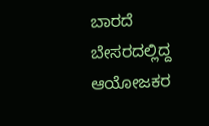ಬಾರದೆ ಬೇಸರದಲ್ಲಿದ್ದ ಆಯೋಜಕರ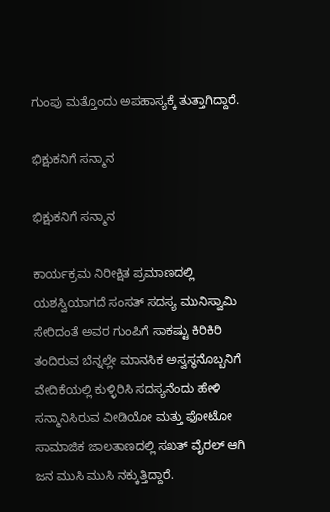ಗುಂಪು ಮತ್ತೊಂದು ಅಪಹಾಸ್ಯಕ್ಕೆ ತುತ್ತಾಗಿದ್ದಾರೆ.

ಭಿಕ್ಷುಕನಿಗೆ ಸನ್ಮಾನ

ಭಿಕ್ಷುಕನಿಗೆ ಸನ್ಮಾನ

ಕಾರ್ಯಕ್ರಮ ನಿರೀಕ್ಷಿತ ಪ್ರಮಾಣದಲ್ಲಿ ಯಶಸ್ವಿಯಾಗದೆ ಸಂಸತ್ ಸದಸ್ಯ ಮುನಿಸ್ವಾಮಿ ಸೇರಿದಂತೆ ಅವರ ಗುಂಪಿಗೆ ಸಾಕಷ್ಟು ಕಿರಿಕಿರಿ ತಂದಿರುವ ಬೆನ್ನಲ್ಲೇ ಮಾನಸಿಕ ಅಸ್ವಸ್ಥನೊಬ್ಬನಿಗೆ ವೇದಿಕೆಯಲ್ಲಿ ಕುಳ್ಳಿರಿಸಿ ಸದಸ್ಯನೆಂದು ಹೇಳಿ ಸನ್ಮಾನಿಸಿರುವ ವೀಡಿಯೋ ಮತ್ತು ಫೋಟೋ ಸಾಮಾಜಿಕ ಜಾಲತಾಣದಲ್ಲಿ ಸಖತ್ ವೈರಲ್ ಆಗಿ ಜನ ಮುಸಿ ಮುಸಿ ನಕ್ಕುತ್ತಿದ್ದಾರೆ.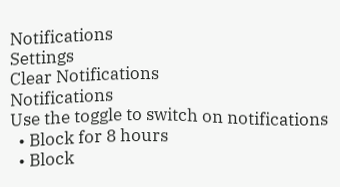Notifications
Settings
Clear Notifications
Notifications
Use the toggle to switch on notifications
  • Block for 8 hours
  • Block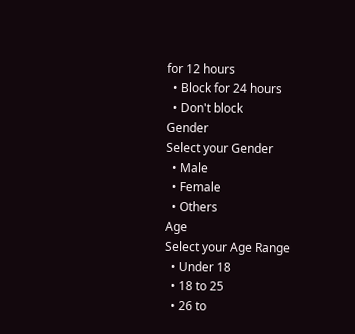for 12 hours
  • Block for 24 hours
  • Don't block
Gender
Select your Gender
  • Male
  • Female
  • Others
Age
Select your Age Range
  • Under 18
  • 18 to 25
  • 26 to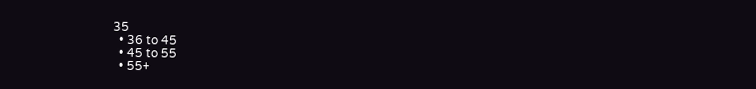35
  • 36 to 45
  • 45 to 55
  • 55+